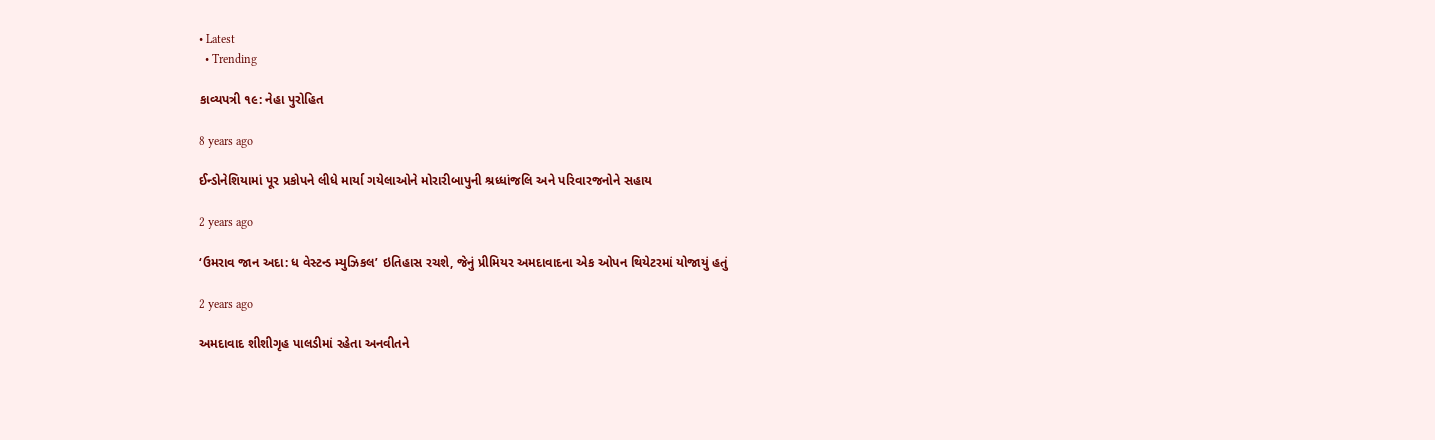• Latest
  • Trending

કાવ્યપત્રી ૧૯: નેહા પુરોહિત

8 years ago

ઈન્ડોનેશિયામાં પૂર પ્રકોપને લીધે માર્યા ગયેલાઓને મોરારીબાપુની શ્રધ્ધાંજલિ અને પરિવારજનોને સહાય

2 years ago

‘ઉમરાવ જાન અદા: ધ વેસ્ટન્ડ મ્યુઝિકલ’ ઇતિહાસ રચશે, જેનું પ્રીમિયર અમદાવાદના એક ઓપન થિયેટરમાં યોજાયું હતું

2 years ago

અમદાવાદ શીશીગૃહ પાલડીમાં રહેતા અનવીતને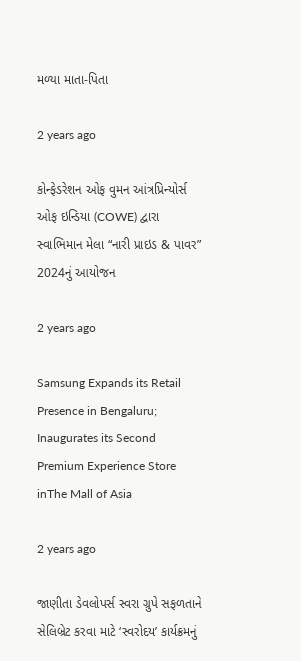મળ્યા માતા-પિતા

2 years ago

કોન્ફેડરેશન ઓફ વુમન આંત્રપ્રિન્યોર્સ ઓફ ઇન્ડિયા (COWE) દ્વારા સ્વાભિમાન મેલા “નારી પ્રાઇડ & પાવર” 2024નું આયોજન

2 years ago

Samsung Expands its Retail Presence in Bengaluru; Inaugurates its Second Premium Experience Store inThe Mall of Asia

2 years ago

જાણીતા ડેવલોપર્સ સ્વરા ગ્રુપે સફળતાને સેલિબ્રેટ કરવા માટે ‘સ્વરોદય’ કાર્યક્રમનું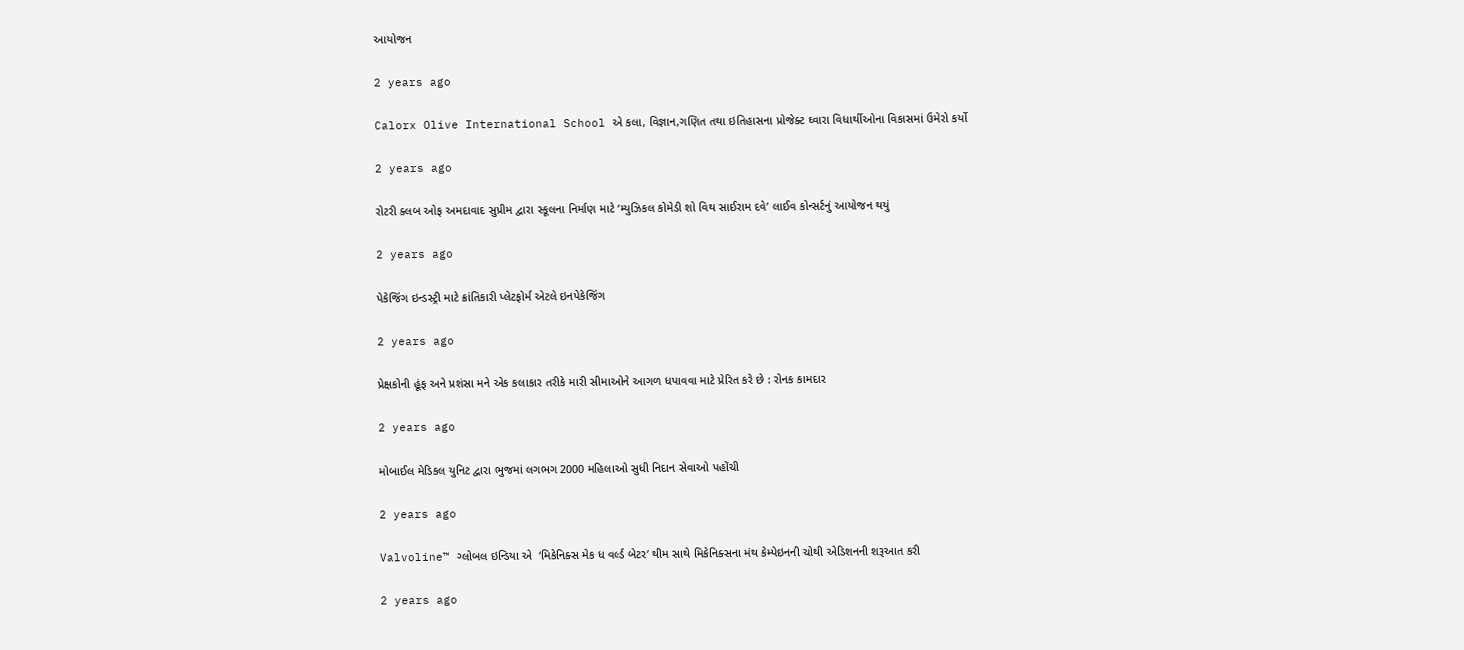આયોજન

2 years ago

Calorx Olive International School એ કલા, વિજ્ઞાન,ગણિત તથા ઇતિહાસના પ્રોજેક્ટ ઘ્વારા વિધાર્થીઓના વિકાસમાં ઉમેરો કર્યો

2 years ago

રોટરી ક્લબ ઓફ અમદાવાદ સુપ્રીમ દ્વારા સ્કૂલના નિર્માણ માટે ‘મ્યુઝિકલ કોમેડી શો વિથ સાઈરામ દવે’ લાઈવ કોન્સર્ટનું આયોજન થયું

2 years ago

પેકેજિંગ ઇન્ડસ્ટ્રી માટે ક્રાંતિકારી પ્લેટફોર્મ એટલે ઇનપેકેજિંગ

2 years ago

પ્રેક્ષકોની હૂંફ અને પ્રશંસા મને એક કલાકાર તરીકે મારી સીમાઓને આગળ ધપાવવા માટે પ્રેરિત કરે છે : રોનક કામદાર

2 years ago

મોબાઈલ મેડિકલ યુનિટ દ્વારા ભુજમાં લગભગ 2000 મહિલાઓ સુધી નિદાન સેવાઓ પહોંચી

2 years ago

Valvoline™ ગ્લોબલ ઇન્ડિયા એ  ‘મિકેનિક્સ મેક ધ વર્લ્ડ બેટર’ થીમ સાથે મિકેનિક્સના મંથ કેમ્પેઇનની ચોથી એડિશનની શરૂઆત કરી

2 years ago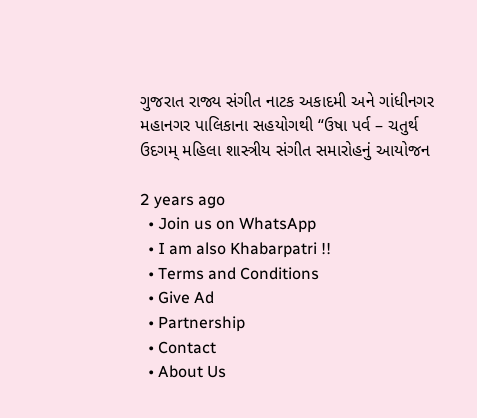ગુજરાત રાજ્ય સંગીત નાટક અકાદમી અને ગાંધીનગર મહાનગર પાલિકાના સહયોગથી “ઉષા પર્વ – ચતુર્થ ઉદગમ્ મહિલા શાસ્ત્રીય સંગીત સમારોહનું આયોજન

2 years ago
  • Join us on WhatsApp
  • I am also Khabarpatri !!
  • Terms and Conditions
  • Give Ad
  • Partnership
  • Contact
  • About Us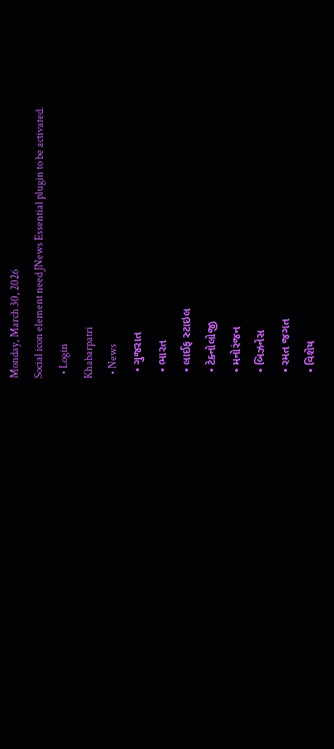Monday, March 30, 2026
Social icon element need JNews Essential plugin to be activated.
  • Login
Khabarpatri
  • News
  • ગુજરાત
  • ભારત
  • લાઈફ સ્ટાઇલ
  • ટેક્નોલોજી
  • મનોરંજન
  • બિઝનેસ
  • રમત જગત
  • વિશેષ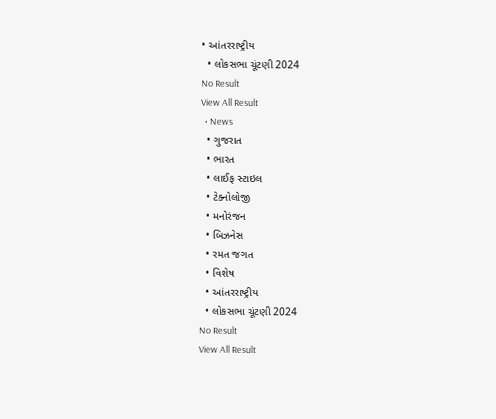• આંતરરાષ્ટ્રીય
  • લોકસભા ચૂંટણી 2024
No Result
View All Result
  • News
  • ગુજરાત
  • ભારત
  • લાઈફ સ્ટાઇલ
  • ટેક્નોલોજી
  • મનોરંજન
  • બિઝનેસ
  • રમત જગત
  • વિશેષ
  • આંતરરાષ્ટ્રીય
  • લોકસભા ચૂંટણી 2024
No Result
View All Result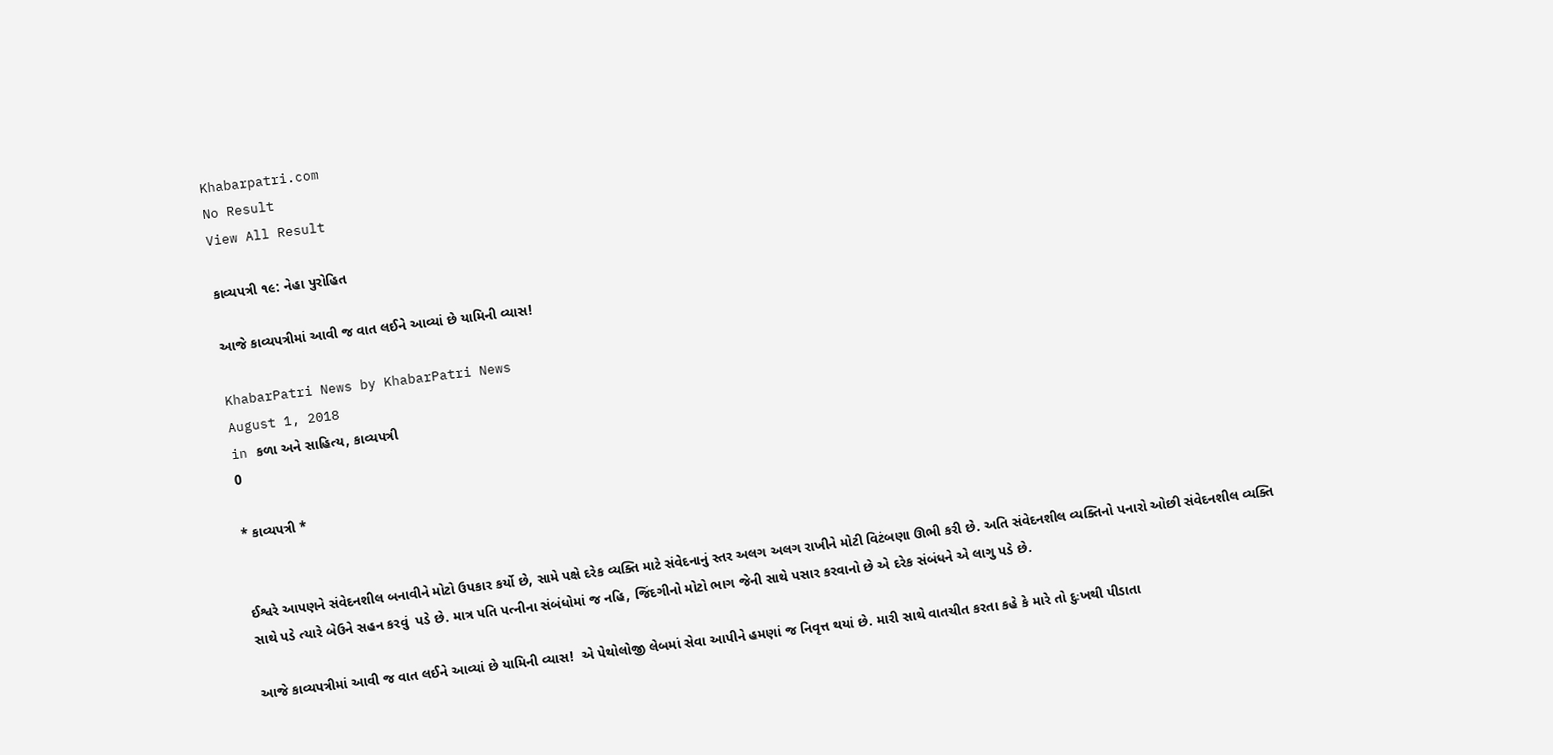Khabarpatri.com
No Result
View All Result

કાવ્યપત્રી ૧૯: નેહા પુરોહિત

આજે કાવ્યપત્રીમાં આવી જ વાત લઈને આવ્યાં છે યામિની વ્યાસ!

KhabarPatri News by KhabarPatri News
August 1, 2018
in કળા અને સાહિત્ય, કાવ્યપત્રી
0

* કાવ્યપત્રી *


ઈશ્વરે આપણને સંવેદનશીલ બનાવીને મોટો ઉપકાર કર્યો છે, સામે પક્ષે દરેક વ્યક્તિ માટે સંવેદનાનું સ્તર અલગ અલગ રાખીને મોટી વિટંબણા ઊભી કરી છે. અતિ સંવેદનશીલ વ્યક્તિનો પનારો ઓછી સંવેદનશીલ વ્યક્તિ સાથે પડે ત્યારે બેઉને સહન કરવું  પડે છે. માત્ર પતિ પત્નીના સંબંધોમાં જ નહિ, જિંદગીનો મોટો ભાગ જેની સાથે પસાર કરવાનો છે એ દરેક સંબંધને એ લાગુ પડે છે.

આજે કાવ્યપત્રીમાં આવી જ વાત લઈને આવ્યાં છે યામિની વ્યાસ!  એ પેથોલોજી લેબમાં સેવા આપીને હમણાં જ નિવૃત્ત થયાં છે. મારી સાથે વાતચીત કરતા કહે કે મારે તો દુઃખથી પીડાતા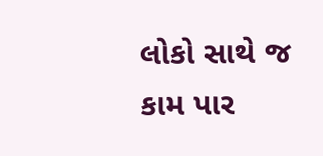લોકો સાથે જ કામ પાર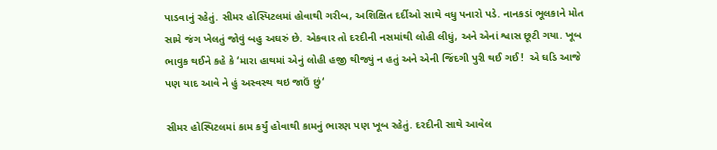પાડવાનું રહેતું. સીમર હોસ્પિટલમાં હોવાથી ગરીબ, અશિક્ષિત દર્દીઓ સાથે વધુ પનારો પડે. નાનકડાં ભૂલકાને મોત સામે જંગ ખેલતું જોવું બહુ અઘરું છે. એકવાર તો દરદીની નસમાંથી લોહી લીધું, અને એનાં શ્વાસ છૂટી ગયા. ખૂબ ભાવુક થઈને કહે કે ‘મારા હાથમાં એનું લોહી હજી થીજ્યું ન હતું અને એની જિંદગી પુરી થઈ ગઈ!  એ ઘડિ આજે પણ યાદ આવે ને હું અસ્વસ્થ થઇ જાઉં છું‘

સીમર હોસ્પિટલમાં કામ કર્યું હોવાથી કામનું ભારણ પણ ખૂબ રહેતું. દરદીની સાથે આવેલ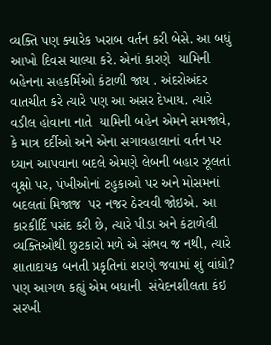વ્યક્તિ પણ ક્યારેક ખરાબ વર્તન કરી બેસે. આ બધું આખો દિવસ ચાલ્યા કરે. એનાં કારણે  યામિની બહેનના સહકર્મિઓ કંટાળી જાય . અંદરોઅંદર વાતચીત કરે ત્યારે પણ આ અસર દેખાય. ત્યારે વડીલ હોવાના નાતે  યામિની બહેન એમને સમજાવે, કે માત્ર દર્દીઓ અને એના સગાવહાલાનાં વર્તન પર ધ્યાન આપવાના બદલે એમણે લેબની બહાર ઝૂલતાં વૃક્ષો પર, પંખીઓનાં ટહુકાઓ પર અને મોસમનાં બદલતાં મિજાજ  પર નજર ઠેરવવી જોઇએ. આ કારકીર્દિ પસંદ કરી છે, ત્યારે પીડા અને કંટાળેલી વ્યક્તિઓથી છુટકારો મળે એ સંભવ જ નથી, ત્યારે શાતાદાયક બનતી પ્રકૃતિનાં શરણે જવામાં શું વાંધો? પણ આગળ કહ્યું એમ બધાની  સંવેદનશીલતા કંઇ સરખી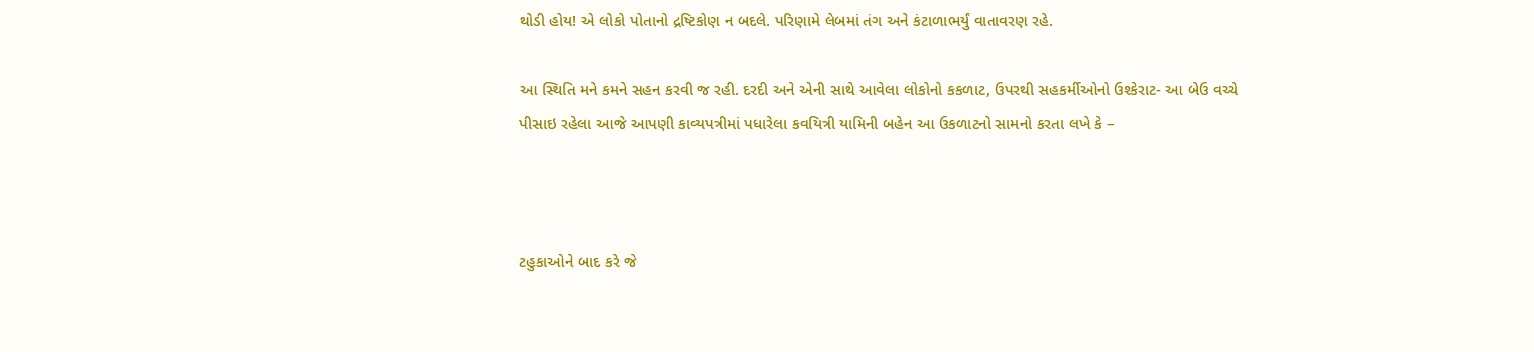થોડી હોય! એ લોકો પોતાનો દ્રષ્ટિકોણ ન બદલે. પરિણામે લેબમાં તંગ અને કંટાળાભર્યું વાતાવરણ રહે.

આ સ્થિતિ મને કમને સહન કરવી જ રહી. દરદી અને એની સાથે આવેલા લોકોનો કકળાટ, ઉપરથી સહકર્મીઓનો ઉશ્કેરાટ- આ બેઉ વચ્ચે પીસાઇ રહેલા આજે આપણી કાવ્યપત્રીમાં પધારેલા કવયિત્રી યામિની બહેન આ ઉકળાટનો સામનો કરતા લખે કે –



ટહુકાઓને બાદ કરે જે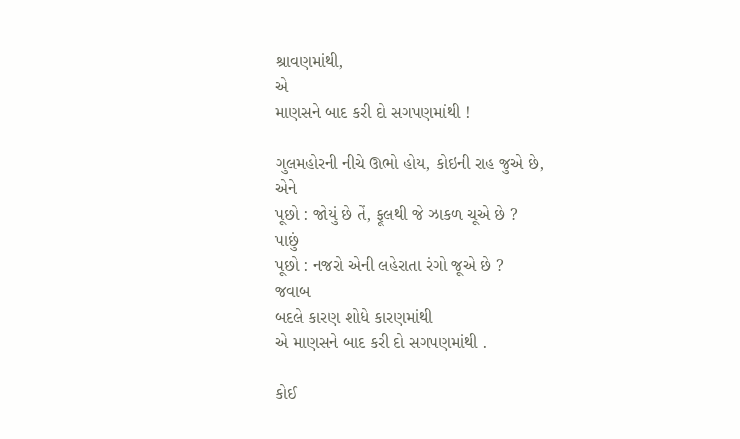શ્રાવણમાંથી,
એ
માણસને બાદ કરી દો સગપણમાંથી !

ગુલમહોરની નીચે ઊભો હોય, કોઇની રાહ જુએ છે,
એને
પૂછો : જોયું છે તેં, ફૂલથી જે ઝાકળ ચૂએ છે ?
પાછું
પૂછો : નજરો એની લહેરાતા રંગો જૂએ છે ?
જવાબ
બદલે કારણ શોધે કારણમાંથી
એ માણસને બાદ કરી દો સગપણમાંથી .

કોઈ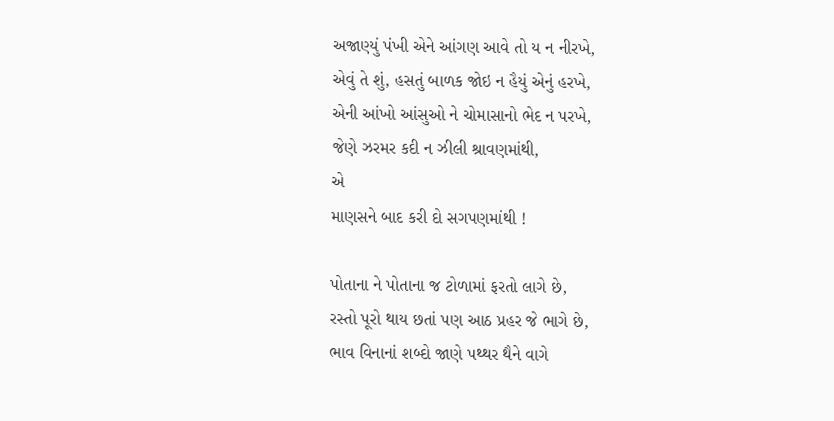અજાણ્યું પંખી એને આંગણ આવે તો ય ન નીરખે,
એવું તે શું, હસતું બાળક જોઇ ન હૈયું એનું હરખે,
એની આંખો આંસુઓ ને ચોમાસાનો ભેદ ન પરખે,
જેણે ઝરમર કદી ન ઝીલી શ્રાવણમાંથી,
એ
માણસને બાદ કરી દો સગપણમાંથી !

પોતાના ને પોતાના જ ટોળામાં ફરતો લાગે છે,
રસ્તો પૂરો થાય છતાં પણ આઠ પ્રહર જે ભાગે છે,
ભાવ વિનાનાં શબ્દો જાણે પથ્થર થૈને વાગે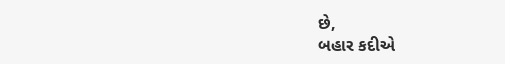છે,
બહાર કદીએ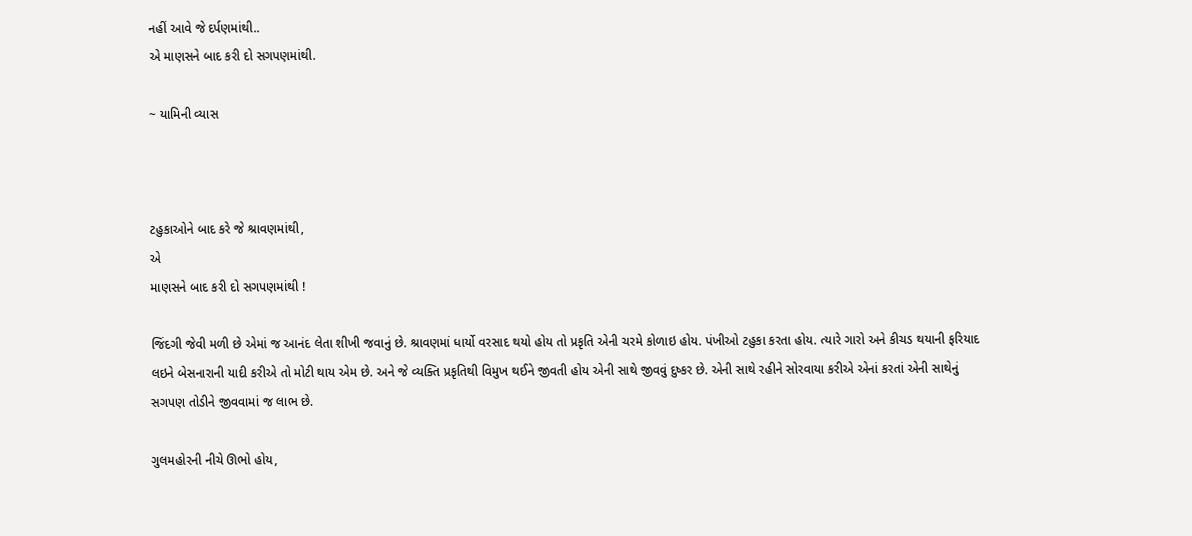નહીં આવે જે દર્પણમાંથી..
એ માણસને બાદ કરી દો સગપણમાંથી.

~ યામિની વ્યાસ



ટહુકાઓને બાદ કરે જે શ્રાવણમાંથી,
એ
માણસને બાદ કરી દો સગપણમાંથી !

જિંદગી જેવી મળી છે એમાં જ આનંદ લેતા શીખી જવાનું છે. શ્રાવણમાં ધાર્યો વરસાદ થયો હોય તો પ્રકૃતિ એની ચરમે કોળાઇ હોય. પંખીઓ ટહુકા કરતા હોય. ત્યારે ગારો અને કીચડ થયાની ફરિયાદ લઇને બેસનારાની યાદી કરીએ તો મોટી થાય એમ છે. અને જે વ્યક્તિ પ્રકૃતિથી વિમુખ થઈને જીવતી હોય એની સાથે જીવવું દુષ્કર છે. એની સાથે રહીને સોરવાયા કરીએ એનાં કરતાં એની સાથેનું સગપણ તોડીને જીવવામાં જ લાભ છે.

ગુલમહોરની નીચે ઊભો હોય,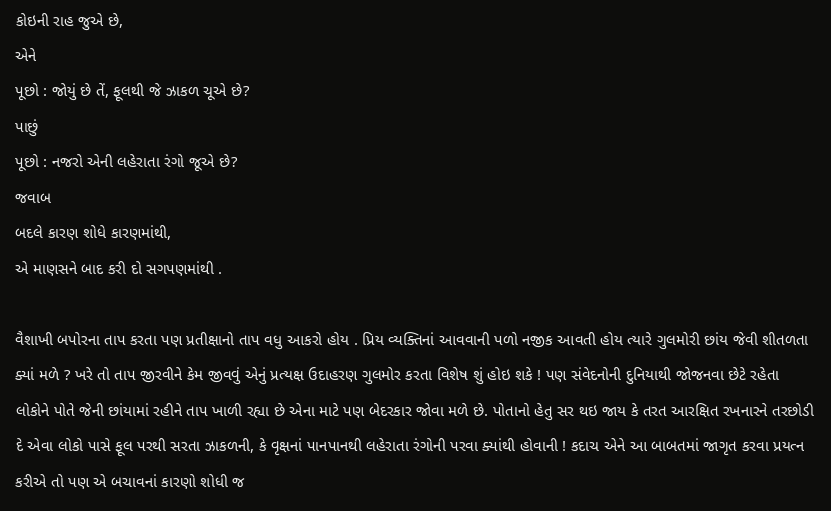કોઇની રાહ જુએ છે,
એને
પૂછો : જોયું છે તેં, ફૂલથી જે ઝાકળ ચૂએ છે?
પાછું
પૂછો : નજરો એની લહેરાતા રંગો જૂએ છે?
જવાબ
બદલે કારણ શોધે કારણમાંથી,
એ માણસને બાદ કરી દો સગપણમાંથી .

વૈશાખી બપોરના તાપ કરતા પણ પ્રતીક્ષાનો તાપ વધુ આકરો હોય . પ્રિય વ્યક્તિનાં આવવાની પળો નજીક આવતી હોય ત્યારે ગુલમોરી છાંય જેવી શીતળતા ક્યાં મળે ? ખરે તો તાપ જીરવીને કેમ જીવવું એનું પ્રત્યક્ષ ઉદાહરણ ગુલમોર કરતા વિશેષ શું હોઇ શકે ! પણ સંવેદનોની દુનિયાથી જોજનવા છેટે રહેતા લોકોને પોતે જેની છાંયામાં રહીને તાપ ખાળી રહ્યા છે એના માટે પણ બેદરકાર જોવા મળે છે. પોતાનો હેતુ સર થઇ જાય કે તરત આરક્ષિત રખનારને તરછોડી દે એવા લોકો પાસે ફૂલ પરથી સરતા ઝાકળની, કે વૃક્ષનાં પાનપાનથી લહેરાતા રંગોની પરવા ક્યાંથી હોવાની ! કદાચ એને આ બાબતમાં જાગૃત કરવા પ્રયત્ન કરીએ તો પણ એ બચાવનાં કારણો શોધી જ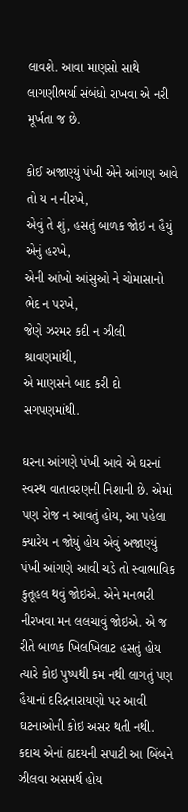લાવશે. આવા માણસો સાથે લાગણીભર્યા સંબંધો રાખવા એ નરી મૂર્ખતા જ છે.

કોઈ અજાણ્યું પંખી એને આંગણ આવે તો ય ન નીરખે,
એવું તે શું, હસતું બાળક જોઇ ન હૈયું એનું હરખે,
એની આંખો આંસુઓ ને ચોમાસાનો ભેદ ન પરખે,
જેણે ઝરમર કદી ન ઝીલી શ્રાવણમાંથી,
એ માણસને બાદ કરી દો સગપણમાંથી.

ઘરના આંગણે પંખી આવે એ ઘરનાં સ્વસ્થ વાતાવરણની નિશાની છે. એમાં પણ રોજ ન આવતું હોય, આ પહેલા ક્યારેય ન જોયું હોય એવું અજાણ્યું પંખી આંગણે આવી ચડે તો સ્વાભાવિક કુતૂહલ થવું જોઇએ. એને મનભરી નીરખવા મન લલચાવું જોઇએ. એ જ રીતે બાળક ખિલખિલાટ હસતું હોય ત્યારે કોઇ પુષ્પથી કમ નથી લાગતું પણ હૈયાનાં દરિદ્રનારાયણો પર આવી ઘટનાઓની કોઇ અસર થતી નથી. કદાચ એનાં હ્યદયની સપાટી આ બિંબને ઝીલવા અસમર્થ હોય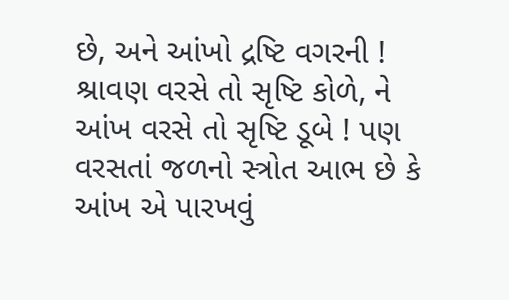છે, અને આંખો દ્રષ્ટિ વગરની ! શ્રાવણ વરસે તો સૃષ્ટિ કોળે, ને આંખ વરસે તો સૃષ્ટિ ડૂબે ! પણ વરસતાં જળનો સ્ત્રોત આભ છે કે આંખ એ પારખવું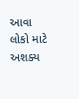આવા લોકો માટે અશક્ય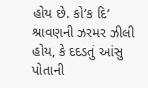હોય છે. કો’ક દિ’ શ્રાવણની ઝરમર ઝીલી હોય, કે દદડતું આંસુ પોતાની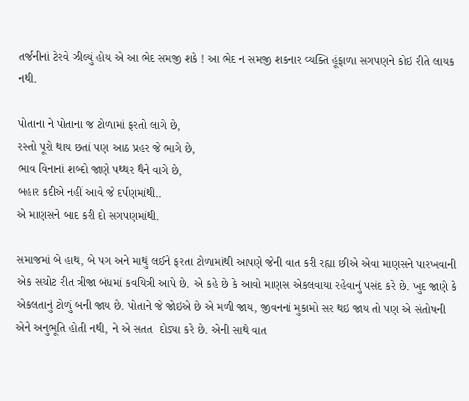તર્જનીનાં ટેરવે ઝીલ્યું હોય એ આ ભેદ સમજી શકે ! આ ભેદ ન સમજી શકનાર વ્યક્તિ હૂંફાળા સગપણને કોઇ રીતે લાયક નથી.

પોતાના ને પોતાના જ ટોળામાં ફરતો લાગે છે,
રસ્તો પૂરો થાય છતાં પણ આઠ પ્રહર જે ભાગે છે,
ભાવ વિનાનાં શબ્દો જાણે પથ્થર થૈને વાગે છે,
બહાર કદીએ નહીં આવે જે દર્પણમાંથી..
એ માણસને બાદ કરી દો સગપણમાંથી.

સમાજમાં બે હાથ, બે પગ અને માથું લઈને ફરતા ટોળામાંથી આપણે જેની વાત કરી રહ્યા છીએ એવા માણસને પારખવાની એક સચોટ રીત ત્રીજા બંધમાં કવયિત્રી આપે છે. એ કહે છે કે આવો માણસ એકલવાયા રહેવાનું પસંદ કરે છે. ખુદ જાણે કે એકલતાનું ટોળું બની જાય છે. પોતાને જે જોઇએ છે એ મળી જાય, જીવનનાં મુકામો સર થઇ જાય તો પણ એ સંતોષની એને અનુભૂતિ હોતી નથી, ને એ સતત  દોડ્યા કરે છે. એની સાથે વાત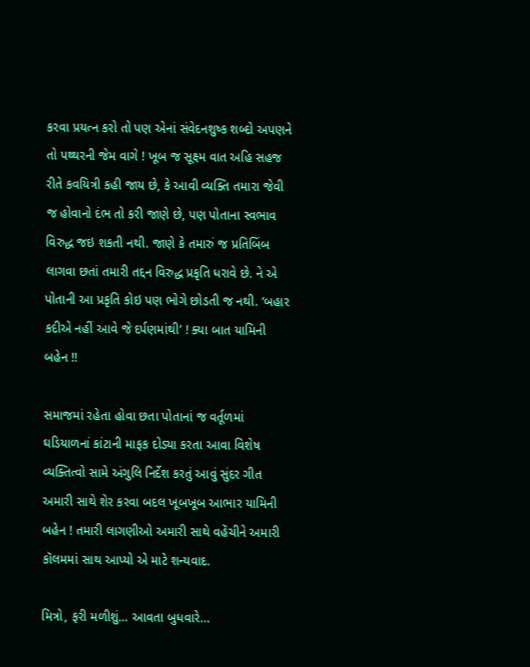કરવા પ્રયત્ન કરો તો પણ એનાં સંવેદનશુષ્ક શબ્દો અપણને તો પથ્થરની જેમ વાગે ! ખૂબ જ સૂક્ષ્મ વાત અહિ સહજ રીતે કવયિત્રી કહી જાય છે, કે આવી વ્યક્તિ તમારા જેવી જ હોવાનો દંભ તો કરી જાણે છે, પણ પોતાના સ્વભાવ વિરુદ્ધ જઇ શકતી નથી. જાણે કે તમારું જ પ્રતિબિંબ લાગવા છતાં તમારી તદ્દન વિરુદ્ધ પ્રકૃતિ ધરાવે છે. ને એ પોતાની આ પ્રકૃતિ કોઇ પણ ભોગે છોડતી જ નથી. ‘બહાર કદીએ નહીં આવે જે દર્પણમાંથી’ ! ક્યા બાત યામિની બહેન !!

સમાજમાં રહેતા હોવા છતા પોતાનાં જ વર્તૂળમાં ઘડિયાળનાં કાંટાની માફક દોડ્યા કરતા આવા વિશેષ વ્યક્તિત્વો સામે અંગુલિ નિર્દેશ કરતું આવું સુંદર ગીત અમારી સાથે શેર કરવા બદલ ખૂબખૂબ આભાર યામિની બહેન ! તમારી લાગણીઓ અમારી સાથે વહેંચીને અમારી કૉલમમાં સાથ આપ્યો એ માટે શન્યવાદ.

મિત્રો, ફરી મળીશું… આવતા બુધવારે…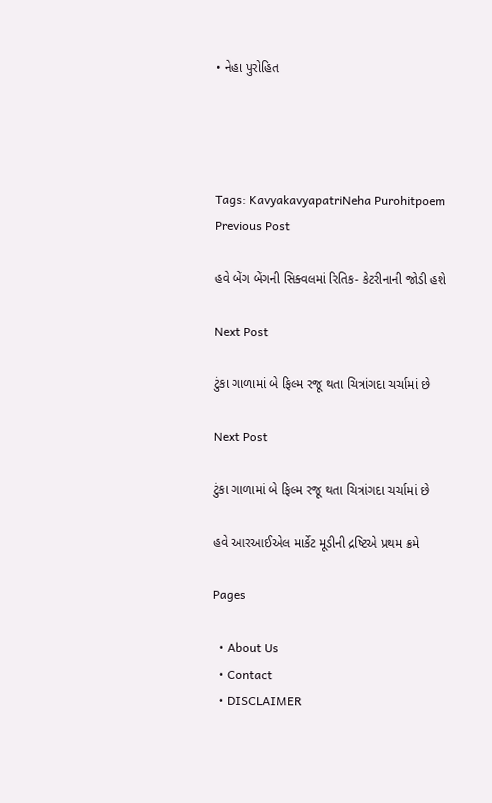• નેહા પુરોહિત




Tags: KavyakavyapatriNeha Purohitpoem
Previous Post

હવે બેંગ બેંગની સિક્વલમાં રિતિક- કેટરીનાની જોડી હશે

Next Post

ટુંકા ગાળામાં બે ફિલ્મ રજૂ થતા ચિત્રાંગદા ચર્ચામાં છે

Next Post

ટુંકા ગાળામાં બે ફિલ્મ રજૂ થતા ચિત્રાંગદા ચર્ચામાં છે

હવે આરઆઈએલ માર્કેટ મૂડીની દ્રષ્ટિએ પ્રથમ ક્રમે

Pages

  • About Us
  • Contact
  • DISCLAIMER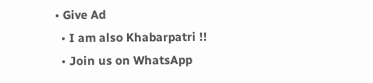• Give Ad
  • I am also Khabarpatri !!
  • Join us on WhatsApp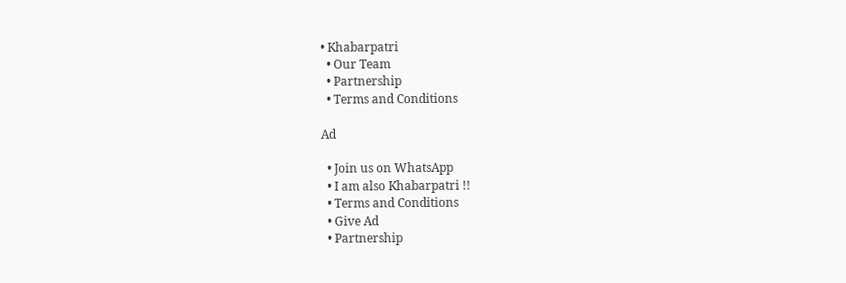• Khabarpatri
  • Our Team
  • Partnership
  • Terms and Conditions

Ad

  • Join us on WhatsApp
  • I am also Khabarpatri !!
  • Terms and Conditions
  • Give Ad
  • Partnership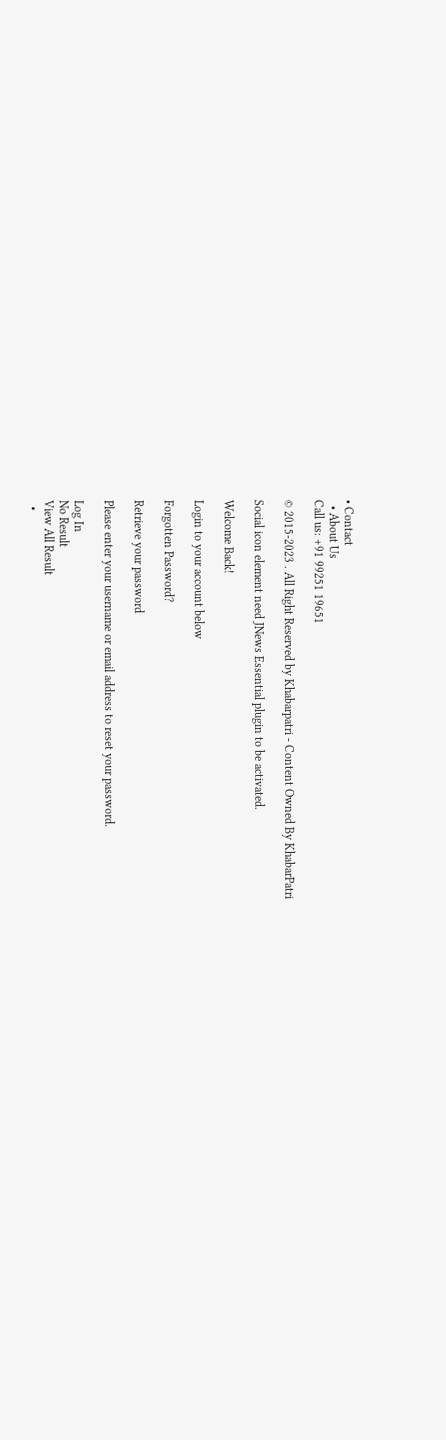• Contact
  • About Us
Call us: +91 99251 19651

© 2015-2023 . All Right Reserved by Khabarpatri - Content Owned By KhabarPatri

Social icon element need JNews Essential plugin to be activated.

Welcome Back!

Login to your account below

Forgotten Password?

Retrieve your password

Please enter your username or email address to reset your password.

Log In
No Result
View All Result
  •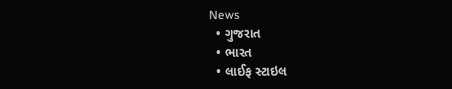News
  • ગુજરાત
  • ભારત
  • લાઈફ સ્ટાઇલ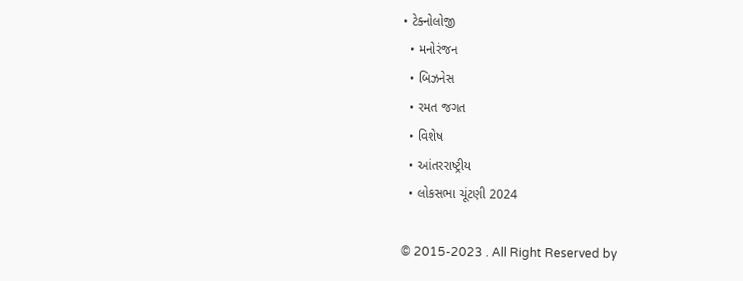• ટેક્નોલોજી
  • મનોરંજન
  • બિઝનેસ
  • રમત જગત
  • વિશેષ
  • આંતરરાષ્ટ્રીય
  • લોકસભા ચૂંટણી 2024

© 2015-2023 . All Right Reserved by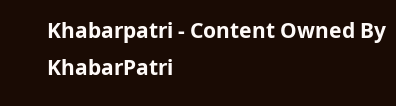Khabarpatri - Content Owned By KhabarPatri